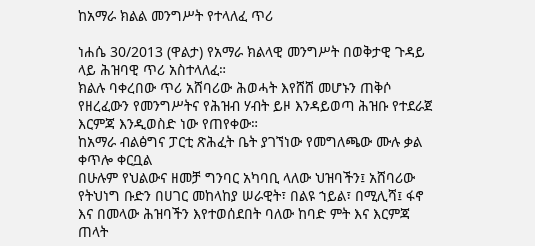ከአማራ ክልል መንግሥት የተላለፈ ጥሪ

ነሐሴ 30/2013 (ዋልታ) የአማራ ክልላዊ መንግሥት በወቅታዊ ጉዳይ ላይ ሕዝባዊ ጥሪ አስተላለፈ።
ክልሉ ባቀረበው ጥሪ አሸባሪው ሕወሓት እየሸሸ መሆኑን ጠቅሶ የዘረፈውን የመንግሥትና የሕዝብ ሃብት ይዞ እንዳይወጣ ሕዝቡ የተደራጀ እርምጃ እንዲወስድ ነው የጠየቀው።
ከአማራ ብልፅግና ፓርቲ ጽሕፈት ቤት ያገኘነው የመግለጫው ሙሉ ቃል ቀጥሎ ቀርቧል
በሁሉም የህልውና ዘመቻ ግንባር አካባቢ ላለው ህዝባችን፤ አሸባሪው የትህነግ ቡድን በሀገር መከላከያ ሠራዊት፣ በልዩ ኀይል፣ በሚሊሻ፤ ፋኖ እና በመላው ሕዝባችን እየተወሰደበት ባለው ከባድ ምት እና እርምጃ ጠላት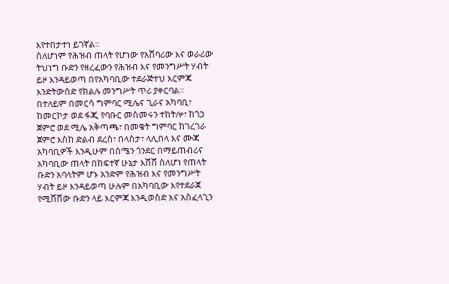እየተበታተነ ይገኛል፡፡
ስለሆነም የሕዝብ ጠላት የሆነው የአሸባሪው እና ወራሪው ትህነግ ቡድን የዘረፈውን የሕዝብ እና የመንግሥት ሃብት ይዞ እንዳይወጣ በየአካባቢው ተደራጅተህ እርምጃ እንድትውሰድ የክልሉ መንግሥት ጥሪ ያቀርባል።
በተለይም በመርሳ ግምባር ሚሌና ጊራና አካባቢ፣ ከመርኮታ ወደ ፋጂ የባቡር መስመሩን ተከትሎ፣ ከጎኃ ጀምሮ ወደ ሚሌ አቅጣጫ፣ በመቄት ግምባር ከገረገራ ጀምሮ እስከ ድልብ ደረስ፣ በላስታ፣ ላሊበላ እና ሙጃ አካባቢዎች እንዲሁም በሰሜን ጎንደር በማይጠብሪና አካባቢው ጠላት በከፍተኛ ሁኔታ እሸሸ ስለሆነ የጠላት ቡድን አባላትም ሆኑ አንድም የሕዝብ እና የመንግሥት ሃብት ይዞ እንዳይወጣ ሁሉም በአካባቢው እየተደራጀ የሚሸሸው ቡድን ላይ እርምጃ እንዲወስድ እና አስፈላጊን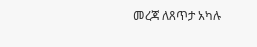መረጃ ለጸጥታ አካሉ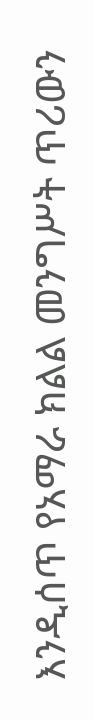እንዲሰጥ የአማራ ክልል መንግሥት ጥሪውን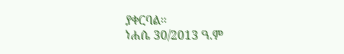ያቀርባል፡፡
ነሐሴ 30/2013 ዓ.ም